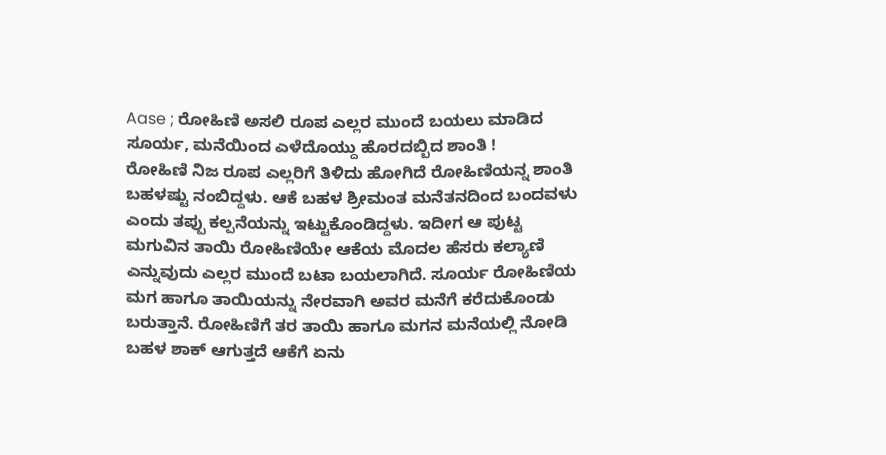Aase ; ರೋಹಿಣಿ ಅಸಲಿ ರೂಪ ಎಲ್ಲರ ಮುಂದೆ ಬಯಲು ಮಾಡಿದ ಸೂರ್ಯ, ಮನೆಯಿಂದ ಎಳೆದೊಯ್ದು ಹೊರದಬ್ಬಿದ ಶಾಂತಿ !
ರೋಹಿಣಿ ನಿಜ ರೂಪ ಎಲ್ಲರಿಗೆ ತಿಳಿದು ಹೋಗಿದೆ ರೋಹಿಣಿಯನ್ನ ಶಾಂತಿ ಬಹಳಷ್ಟು ನಂಬಿದ್ದಳು. ಆಕೆ ಬಹಳ ಶ್ರೀಮಂತ ಮನೆತನದಿಂದ ಬಂದವಳು ಎಂದು ತಪ್ಪು ಕಲ್ಪನೆಯನ್ನು ಇಟ್ಟುಕೊಂಡಿದ್ದಳು. ಇದೀಗ ಆ ಪುಟ್ಟ ಮಗುವಿನ ತಾಯಿ ರೋಹಿಣಿಯೇ ಆಕೆಯ ಮೊದಲ ಹೆಸರು ಕಲ್ಯಾಣಿ ಎನ್ನುವುದು ಎಲ್ಲರ ಮುಂದೆ ಬಟಾ ಬಯಲಾಗಿದೆ. ಸೂರ್ಯ ರೋಹಿಣಿಯ ಮಗ ಹಾಗೂ ತಾಯಿಯನ್ನು ನೇರವಾಗಿ ಅವರ ಮನೆಗೆ ಕರೆದುಕೊಂಡು ಬರುತ್ತಾನೆ. ರೋಹಿಣಿಗೆ ತರ ತಾಯಿ ಹಾಗೂ ಮಗನ ಮನೆಯಲ್ಲಿ ನೋಡಿ ಬಹಳ ಶಾಕ್ ಆಗುತ್ತದೆ ಆಕೆಗೆ ಏನು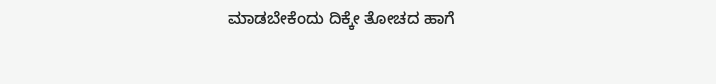ಮಾಡಬೇಕೆಂದು ದಿಕ್ಕೇ ತೋಚದ ಹಾಗೆ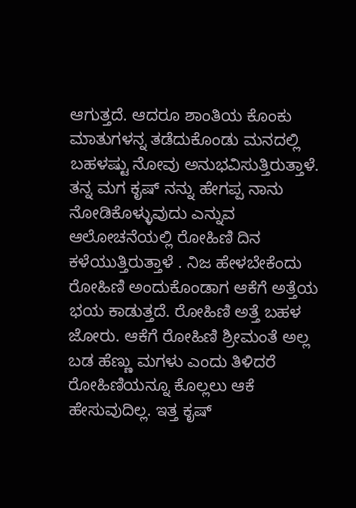ಆಗುತ್ತದೆ. ಆದರೂ ಶಾಂತಿಯ ಕೊಂಕು ಮಾತುಗಳನ್ನ ತಡೆದುಕೊಂಡು ಮನದಲ್ಲಿ ಬಹಳಷ್ಟು ನೋವು ಅನುಭವಿಸುತ್ತಿರುತ್ತಾಳೆ.
ತನ್ನ ಮಗ ಕೃಷ್ ನನ್ನು ಹೇಗಪ್ಪ ನಾನು ನೋಡಿಕೊಳ್ಳುವುದು ಎನ್ನುವ ಆಲೋಚನೆಯಲ್ಲಿ ರೋಹಿಣಿ ದಿನ ಕಳೆಯುತ್ತಿರುತ್ತಾಳೆ . ನಿಜ ಹೇಳಬೇಕೆಂದು ರೋಹಿಣಿ ಅಂದುಕೊಂಡಾಗ ಆಕೆಗೆ ಅತ್ತೆಯ ಭಯ ಕಾಡುತ್ತದೆ. ರೋಹಿಣಿ ಅತ್ತೆ ಬಹಳ ಜೋರು. ಆಕೆಗೆ ರೋಹಿಣಿ ಶ್ರೀಮಂತೆ ಅಲ್ಲ ಬಡ ಹೆಣ್ಣು ಮಗಳು ಎಂದು ತಿಳಿದರೆ ರೋಹಿಣಿಯನ್ನೂ ಕೊಲ್ಲಲು ಆಕೆ ಹೇಸುವುದಿಲ್ಲ. ಇತ್ತ ಕೃಷ್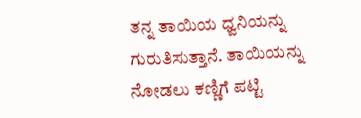ತನ್ನ ತಾಯಿಯ ಧ್ವನಿಯನ್ನು ಗುರುತಿಸುತ್ತಾನೆ. ತಾಯಿಯನ್ನು ನೋಡಲು ಕಣ್ಣಿಗೆ ಪಟ್ಟಿ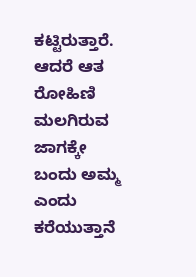ಕಟ್ಟಿರುತ್ತಾರೆ. ಆದರೆ ಆತ ರೋಹಿಣಿ ಮಲಗಿರುವ ಜಾಗಕ್ಕೇ ಬಂದು ಅಮ್ಮ ಎಂದು ಕರೆಯುತ್ತಾನೆ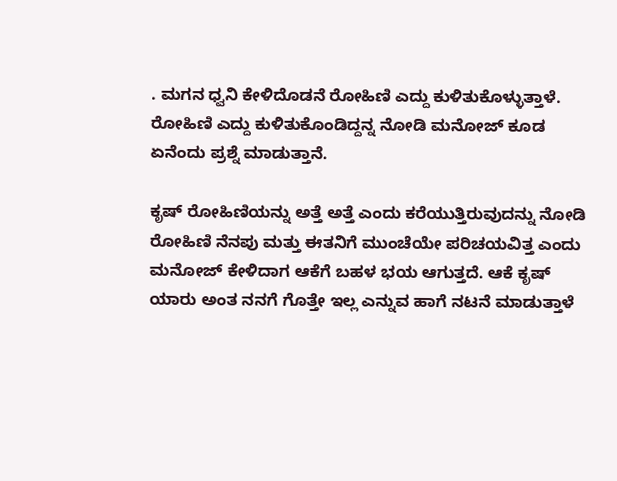. ಮಗನ ಧ್ವನಿ ಕೇಳಿದೊಡನೆ ರೋಹಿಣಿ ಎದ್ದು ಕುಳಿತುಕೊಳ್ಳುತ್ತಾಳೆ. ರೋಹಿಣಿ ಎದ್ದು ಕುಳಿತುಕೊಂಡಿದ್ದನ್ನ ನೋಡಿ ಮನೋಜ್ ಕೂಡ ಏನೆಂದು ಪ್ರಶ್ನೆ ಮಾಡುತ್ತಾನೆ.

ಕೃಷ್ ರೋಹಿಣಿಯನ್ನು ಅತ್ತೆ ಅತ್ತೆ ಎಂದು ಕರೆಯುತ್ತಿರುವುದನ್ನು ನೋಡಿ ರೋಹಿಣಿ ನೆನಪು ಮತ್ತು ಈತನಿಗೆ ಮುಂಚೆಯೇ ಪರಿಚಯವಿತ್ತ ಎಂದು ಮನೋಜ್ ಕೇಳಿದಾಗ ಆಕೆಗೆ ಬಹಳ ಭಯ ಆಗುತ್ತದೆ. ಆಕೆ ಕೃಷ್ ಯಾರು ಅಂತ ನನಗೆ ಗೊತ್ತೇ ಇಲ್ಲ ಎನ್ನುವ ಹಾಗೆ ನಟನೆ ಮಾಡುತ್ತಾಳೆ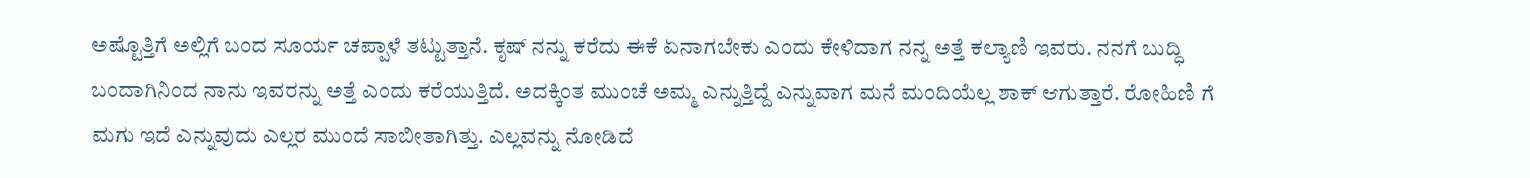ಅಷ್ಟೊತ್ತಿಗೆ ಅಲ್ಲಿಗೆ ಬಂದ ಸೂರ್ಯ ಚಪ್ಪಾಳೆ ತಟ್ಟುತ್ತಾನೆ. ಕೃಷ್ ನನ್ನು ಕರೆದು ಈಕೆ ಏನಾಗಬೇಕು ಎಂದು ಕೇಳಿದಾಗ ನನ್ನ ಅತ್ತೆ ಕಲ್ಯಾಣಿ ಇವರು. ನನಗೆ ಬುದ್ಧಿ ಬಂದಾಗಿನಿಂದ ನಾನು ಇವರನ್ನು ಅತ್ತೆ ಎಂದು ಕರೆಯುತ್ತಿದೆ. ಅದಕ್ಕಿಂತ ಮುಂಚೆ ಅಮ್ಮ ಎನ್ನುತ್ತಿದ್ದೆ ಎನ್ನುವಾಗ ಮನೆ ಮಂದಿಯೆಲ್ಲ ಶಾಕ್ ಆಗುತ್ತಾರೆ. ರೋಹಿಣಿ ಗೆ ಮಗು ಇದೆ ಎನ್ನುವುದು ಎಲ್ಲರ ಮುಂದೆ ಸಾಬೀತಾಗಿತ್ತು. ಎಲ್ಲವನ್ನು ನೋಡಿದೆ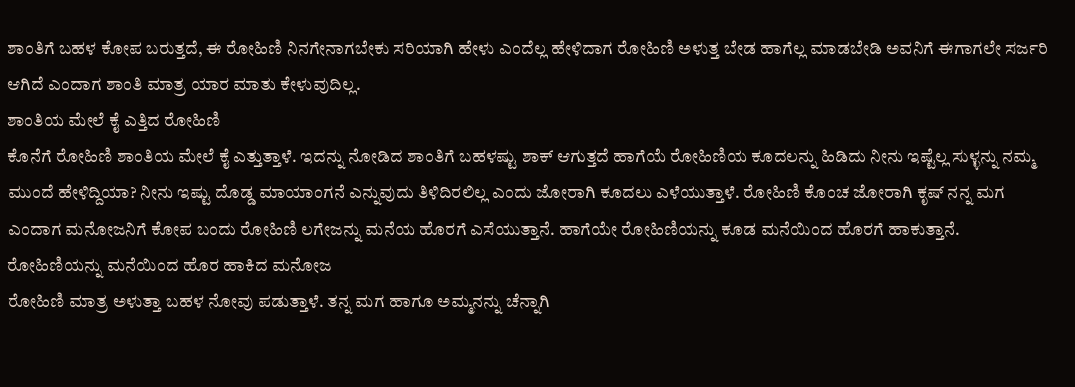ಶಾಂತಿಗೆ ಬಹಳ ಕೋಪ ಬರುತ್ತದೆ, ಈ ರೋಹಿಣಿ ನಿನಗೇನಾಗಬೇಕು ಸರಿಯಾಗಿ ಹೇಳು ಎಂದೆಲ್ಲ ಹೇಳಿದಾಗ ರೋಹಿಣಿ ಅಳುತ್ತ ಬೇಡ ಹಾಗೆಲ್ಲ ಮಾಡಬೇಡಿ ಅವನಿಗೆ ಈಗಾಗಲೇ ಸರ್ಜರಿ ಆಗಿದೆ ಎಂದಾಗ ಶಾಂತಿ ಮಾತ್ರ ಯಾರ ಮಾತು ಕೇಳುವುದಿಲ್ಲ.
ಶಾಂತಿಯ ಮೇಲೆ ಕೈ ಎತ್ತಿದ ರೋಹಿಣಿ
ಕೊನೆಗೆ ರೋಹಿಣಿ ಶಾಂತಿಯ ಮೇಲೆ ಕೈ ಎತ್ತುತ್ತಾಳೆ. ಇದನ್ನು ನೋಡಿದ ಶಾಂತಿಗೆ ಬಹಳಷ್ಟು ಶಾಕ್ ಆಗುತ್ತದೆ ಹಾಗೆಯೆ ರೋಹಿಣಿಯ ಕೂದಲನ್ನು ಹಿಡಿದು ನೀನು ಇಷ್ಟೆಲ್ಲ ಸುಳ್ಳನ್ನು ನಮ್ಮ ಮುಂದೆ ಹೇಳಿದ್ದಿಯಾ? ನೀನು ಇಷ್ಟು ದೊಡ್ಡ ಮಾಯಾಂಗನೆ ಎನ್ನುವುದು ತಿಳಿದಿರಲಿಲ್ಲ ಎಂದು ಜೋರಾಗಿ ಕೂದಲು ಎಳೆಯುತ್ತಾಳೆ. ರೋಹಿಣಿ ಕೊಂಚ ಜೋರಾಗಿ ಕೃಷ್ ನನ್ನ ಮಗ ಎಂದಾಗ ಮನೋಜನಿಗೆ ಕೋಪ ಬಂದು ರೋಹಿಣಿ ಲಗೇಜನ್ನು ಮನೆಯ ಹೊರಗೆ ಎಸೆಯುತ್ತಾನೆ. ಹಾಗೆಯೇ ರೋಹಿಣಿಯನ್ನು ಕೂಡ ಮನೆಯಿಂದ ಹೊರಗೆ ಹಾಕುತ್ತಾನೆ.
ರೋಹಿಣಿಯನ್ನು ಮನೆಯಿಂದ ಹೊರ ಹಾಕಿದ ಮನೋಜ
ರೋಹಿಣಿ ಮಾತ್ರ ಅಳುತ್ತಾ ಬಹಳ ನೋವು ಪಡುತ್ತಾಳೆ. ತನ್ನ ಮಗ ಹಾಗೂ ಅಮ್ಮನನ್ನು ಚೆನ್ನಾಗಿ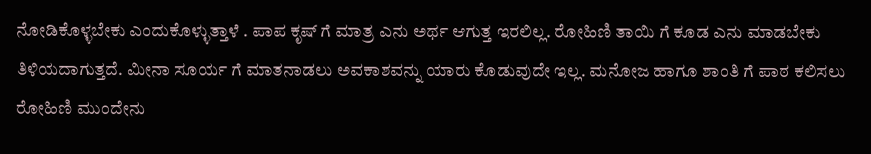ನೋಡಿಕೊಳ್ಳಬೇಕು ಎಂದುಕೊಳ್ಳುತ್ತಾಳೆ . ಪಾಪ ಕೃಷ್ ಗೆ ಮಾತ್ರ ಎನು ಅರ್ಥ ಆಗುತ್ತ ಇರಲಿಲ್ಲ. ರೋಹಿಣಿ ತಾಯಿ ಗೆ ಕೂಡ ಎನು ಮಾಡಬೇಕು ತಿಳಿಯದಾಗುತ್ತದೆ. ಮೀನಾ ಸೂರ್ಯ ಗೆ ಮಾತನಾಡಲು ಅವಕಾಶವನ್ನು ಯಾರು ಕೊಡುವುದೇ ಇಲ್ಲ. ಮನೋಜ ಹಾಗೂ ಶಾಂತಿ ಗೆ ಪಾಠ ಕಲಿಸಲು ರೋಹಿಣಿ ಮುಂದೇನು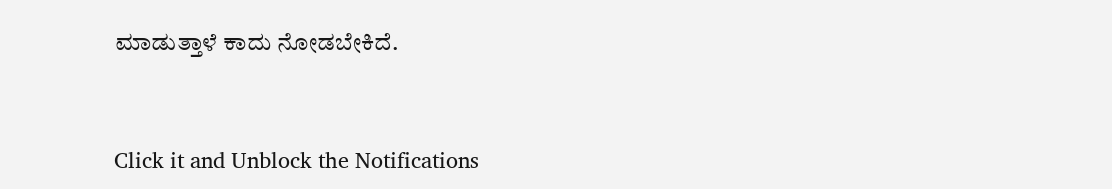ಮಾಡುತ್ತಾಳೆ ಕಾದು ನೋಡಬೇಕಿದೆ.


Click it and Unblock the Notifications